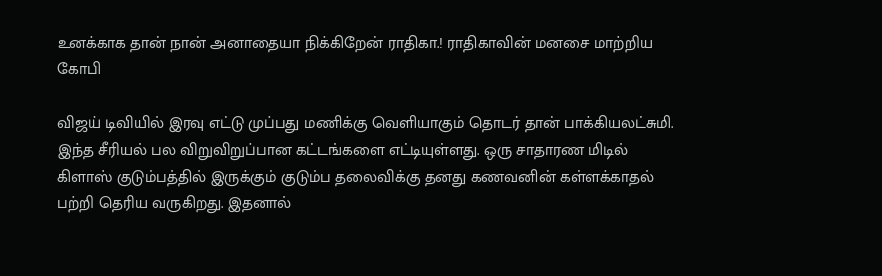உனக்காக தான் நான் அனாதையா நிக்கிறேன் ராதிகா.! ராதிகாவின் மனசை மாற்றிய கோபி

விஜய் டிவியில் இரவு எட்டு முப்பது மணிக்கு வெளியாகும் தொடர் தான் பாக்கியலட்சுமி. இந்த சீரியல் பல விறுவிறுப்பான கட்டங்களை எட்டியுள்ளது. ஒரு சாதாரண மிடில் கிளாஸ் குடும்பத்தில் இருக்கும் குடும்ப தலைவிக்கு தனது கணவனின் கள்ளக்காதல் பற்றி தெரிய வருகிறது. இதனால்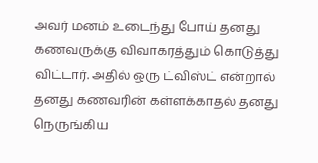அவர் மனம் உடைந்து போய் தனது கணவருக்கு விவாகரத்தும் கொடுத்து விட்டார். அதில் ஒரு ட்விஸ்ட் என்றால் தனது கணவரின் கள்ளக்காதல் தனது நெருங்கிய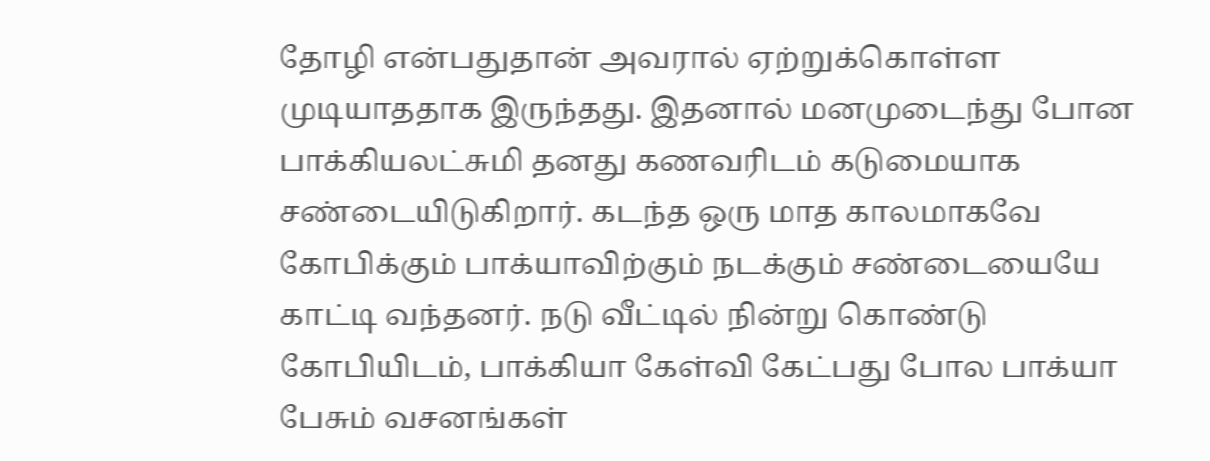தோழி என்பதுதான் அவரால் ஏற்றுக்கொள்ள முடியாததாக இருந்தது. இதனால் மனமுடைந்து போன பாக்கியலட்சுமி தனது கணவரிடம் கடுமையாக சண்டையிடுகிறார். கடந்த ஒரு மாத காலமாகவே கோபிக்கும் பாக்யாவிற்கும் நடக்கும் சண்டையையே காட்டி வந்தனர். நடு வீட்டில் நின்று கொண்டு கோபியிடம், பாக்கியா கேள்வி கேட்பது போல பாக்யா பேசும் வசனங்கள்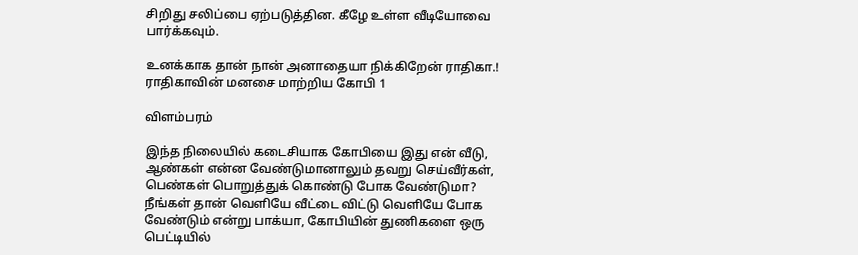சிறிது சலிப்பை ஏற்படுத்தின. கீழே உள்ள வீடியோவை பார்க்கவும்.

உனக்காக தான் நான் அனாதையா நிக்கிறேன் ராதிகா.! ராதிகாவின் மனசை மாற்றிய கோபி 1

விளம்பரம்

இந்த நிலையில் கடைசியாக கோபியை இது என் வீடு, ஆண்கள் என்ன வேண்டுமானாலும் தவறு செய்வீர்கள், பெண்கள் பொறுத்துக் கொண்டு போக வேண்டுமா? நீங்கள் தான் வெளியே வீட்டை விட்டு வெளியே போக வேண்டும் என்று பாக்யா, கோபியின் துணிகளை ஒரு பெட்டியில்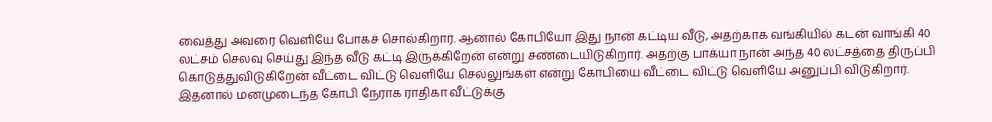வைத்து அவரை வெளியே போகச் சொல்கிறார். ஆனால் கோபியோ இது நான் கட்டிய வீடு, அதற்காக வங்கியில் கடன் வாங்கி 40 லட்சம் செலவு செய்து இந்த வீடு கட்டி இருக்கிறேன் என்று சண்டையிடுகிறார். அதற்கு பாக்யா நான் அந்த 40 லட்சத்தை திருப்பி கொடுத்துவிடுகிறேன் வீட்டை விட்டு வெளியே செல்லுங்கள் என்று கோபியை வீட்டை விட்டு வெளியே அனுப்பி விடுகிறார். இதனால் மனமுடைந்த கோபி நேராக ராதிகா வீட்டுக்கு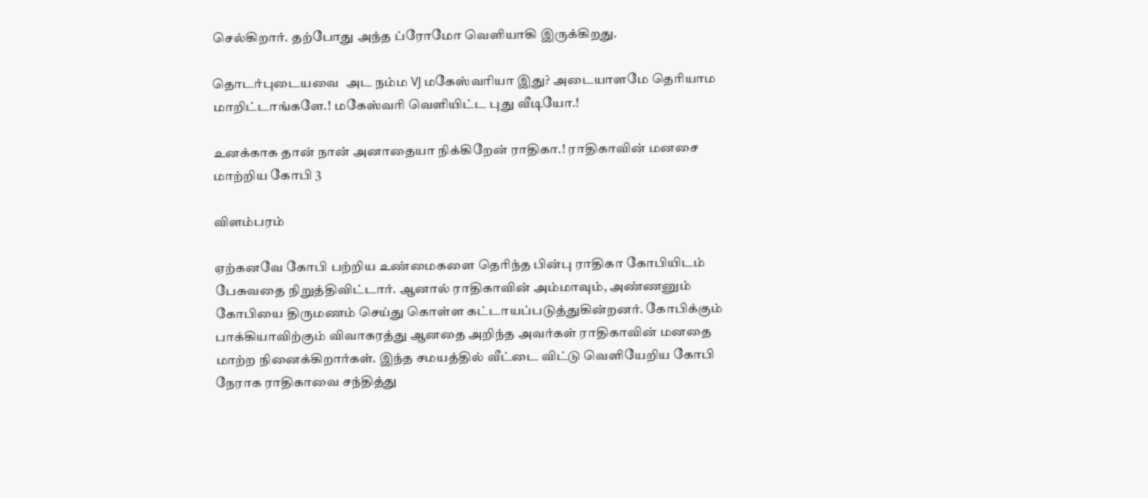செல்கிறார். தற்போது அந்த ப்ரோமோ வெளியாகி இருக்கிறது.

தொடர்புடையவை  அட நம்ம VJ மகேஸ்வரியா இது? அடையாளமே தெரியாம மாறிட்டாங்களே.! மகேஸ்வரி வெளியிட்ட புது வீடியோ.!

உனக்காக தான் நான் அனாதையா நிக்கிறேன் ராதிகா.! ராதிகாவின் மனசை மாற்றிய கோபி 3

விளம்பரம்

ஏற்கனவே கோபி பற்றிய உண்மைகளை தெரிந்த பின்பு ராதிகா கோபியிடம் பேசுவதை நிறுத்திவிட்டார். ஆனால் ராதிகாவின் அம்மாவும், அண்ணனும் கோபியை திருமணம் செய்து கொள்ள கட்டாயப்படுத்துகின்றனர். கோபிக்கும் பாக்கியாவிற்கும் விவாகரத்து ஆனதை அறிந்த அவர்கள் ராதிகாவின் மனதை மாற்ற நினைக்கிறார்கள். இந்த சமயத்தில் வீட்டை விட்டு வெளியேறிய கோபி நேராக ராதிகாவை சந்தித்து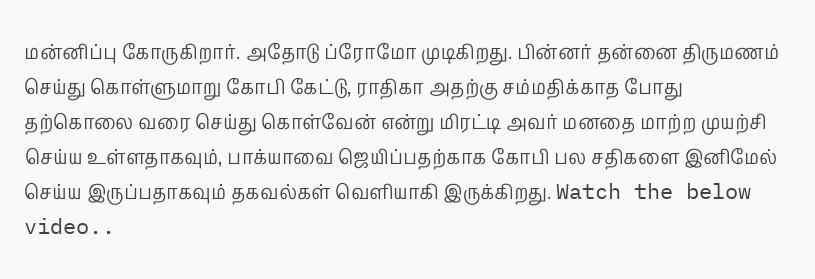மன்னிப்பு கோருகிறார். அதோடு ப்ரோமோ முடிகிறது. பின்னர் தன்னை திருமணம் செய்து கொள்ளுமாறு கோபி கேட்டு, ராதிகா அதற்கு சம்மதிக்காத போது தற்கொலை வரை செய்து கொள்வேன் என்று மிரட்டி அவர் மனதை மாற்ற முயற்சி செய்ய உள்ளதாகவும், பாக்யாவை ஜெயிப்பதற்காக கோபி பல சதிகளை இனிமேல் செய்ய இருப்பதாகவும் தகவல்கள் வெளியாகி இருக்கிறது. Watch the below video..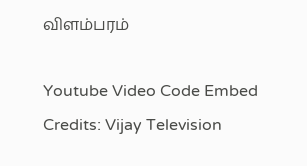விளம்பரம்

Youtube Video Code Embed Credits: Vijay Television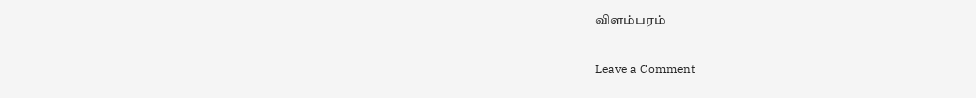விளம்பரம்

Leave a Comment